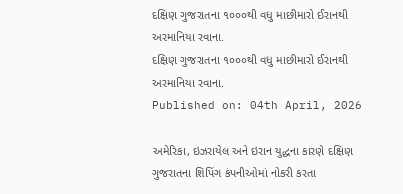દક્ષિણ ગુજરાતના ૧૦૦૦થી વધુ માછીમારો ઈરાનથી અરમાનિયા રવાના.
દક્ષિણ ગુજરાતના ૧૦૦૦થી વધુ માછીમારો ઈરાનથી અરમાનિયા રવાના.
Published on: 04th April, 2026

અમેરિકા, ઇઝરાયેલ અને ઇરાન યુદ્ધના કારણે દક્ષિણ ગુજરાતના શિપિંગ કંપનીઓમાં નોકરી કરતા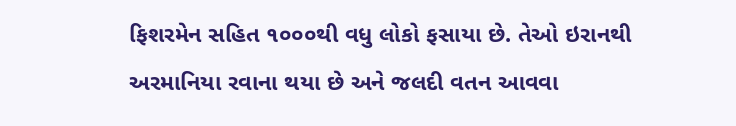ફિશરમેન સહિત ૧૦૦૦થી વધુ લોકો ફસાયા છે. તેઓ ઇરાનથી અરમાનિયા રવાના થયા છે અને જલદી વતન આવવા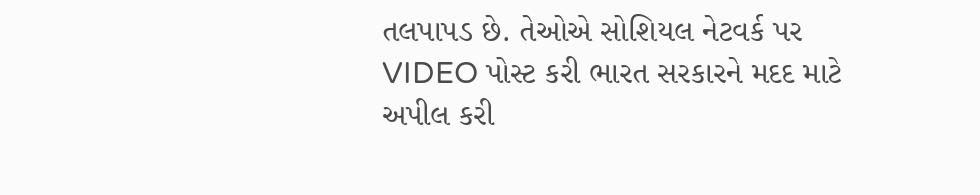તલપાપડ છે. તેઓએ સોશિયલ નેટવર્ક પર VIDEO પોસ્ટ કરી ભારત સરકારને મદદ માટે અપીલ કરી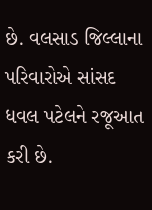છે. વલસાડ જિલ્લાના પરિવારોએ સાંસદ ધવલ પટેલને રજૂઆત કરી છે.